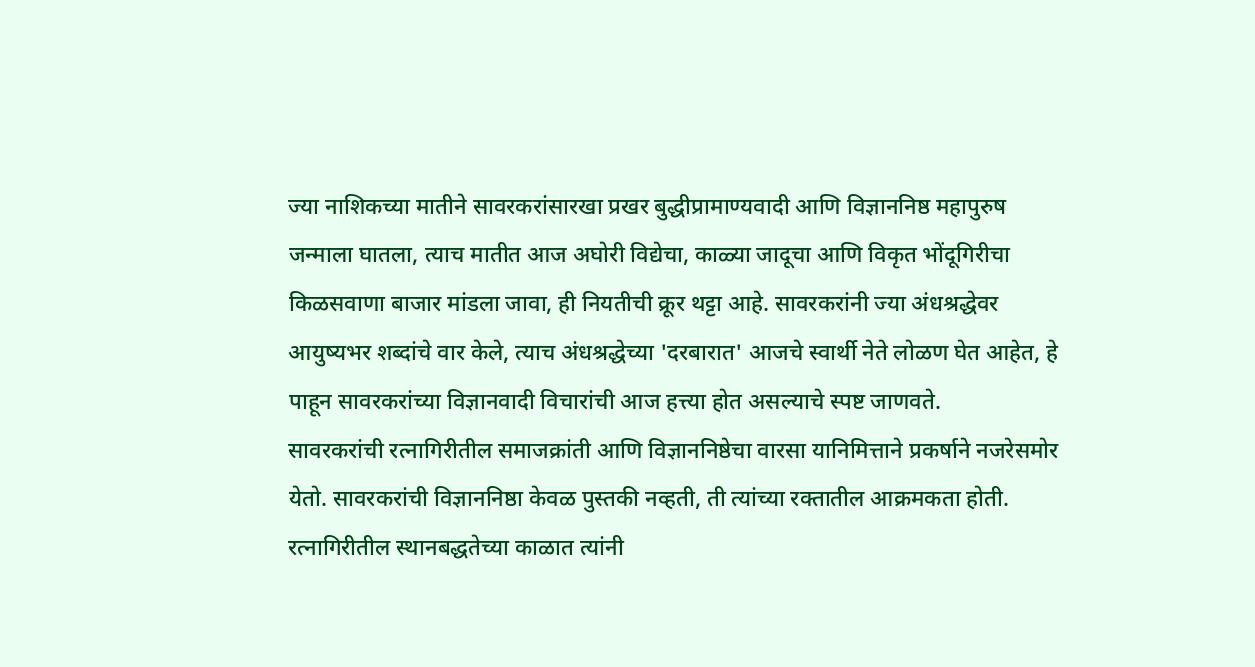ज्या नाशिकच्या मातीने सावरकरांसारखा प्रखर बुद्धीप्रामाण्यवादी आणि विज्ञाननिष्ठ महापुरुष जन्माला घातला, त्याच मातीत आज अघोरी विद्येचा, काळ्या जादूचा आणि विकृत भोंदूगिरीचा किळसवाणा बाजार मांडला जावा, ही नियतीची क्रूर थट्टा आहे. सावरकरांनी ज्या अंधश्रद्धेवर आयुष्यभर शब्दांचे वार केले, त्याच अंधश्रद्धेच्या 'दरबारात' आजचे स्वार्थी नेते लोळण घेत आहेत, हे पाहून सावरकरांच्या विज्ञानवादी विचारांची आज हत्त्या होत असल्याचे स्पष्ट जाणवते.
सावरकरांची रत्नागिरीतील समाजक्रांती आणि विज्ञाननिष्ठेचा वारसा यानिमित्ताने प्रकर्षाने नजरेसमोर येतो. सावरकरांची विज्ञाननिष्ठा केवळ पुस्तकी नव्हती, ती त्यांच्या रक्तातील आक्रमकता होती. रत्नागिरीतील स्थानबद्धतेच्या काळात त्यांनी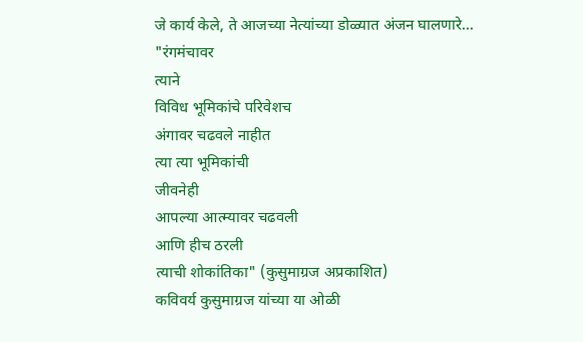जे कार्य केले, ते आजच्या नेत्यांच्या डोळ्यात अंजन घालणारे...
"रंगमंचावर
त्याने
विविध भूमिकांचे परिवेशच
अंगावर चढवले नाहीत
त्या त्या भूमिकांची
जीवनेही
आपल्या आत्म्यावर चढवली
आणि हीच ठरली
त्याची शोकांतिका" (कुसुमाग्रज अप्रकाशित)
कविवर्य कुसुमाग्रज यांच्या या ओळी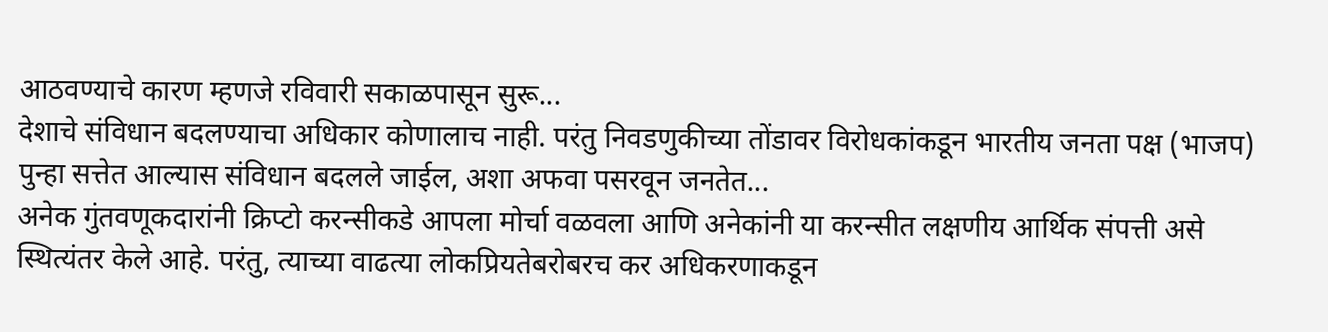आठवण्याचे कारण म्हणजे रविवारी सकाळपासून सुरू...
देशाचे संविधान बदलण्याचा अधिकार कोणालाच नाही. परंतु निवडणुकीच्या तोंडावर विरोधकांकडून भारतीय जनता पक्ष (भाजप) पुन्हा सत्तेत आल्यास संविधान बदलले जाईल, अशा अफवा पसरवून जनतेत...
अनेक गुंतवणूकदारांनी क्रिप्टो करन्सीकडे आपला मोर्चा वळवला आणि अनेकांनी या करन्सीत लक्षणीय आर्थिक संपत्ती असे स्थित्यंतर केले आहे. परंतु, त्याच्या वाढत्या लोकप्रियतेबरोबरच कर अधिकरणाकडून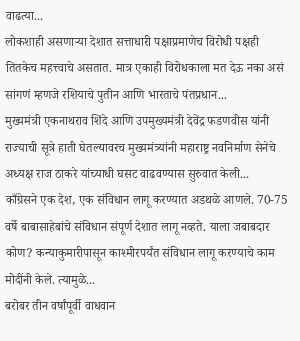वाढत्या...
लोकशाही असणाऱ्या देशात सत्ताधारी पक्षाप्रमाणेच विरोधी पक्षही तितकेच महत्त्वाचे असतात. मात्र एकाही विरोधकाला मत देऊ नका असं सांगणं म्हणजे रशियाचे पुतीन आणि भारताचे पंतप्रधान...
मुख्यमंत्री एकनाथराव शिंदे आणि उपमुख्यमंत्री देवेंद्र फडणवीस यांनी राज्याची सूत्रे हाती घेतल्यावरच मुख्यमंत्र्यांनी महाराष्ट्र नवनिर्माण सेनेचे अध्यक्ष राज ठाकरे यांच्याधी घसट वाढवण्यास सुरुवात केली...
काँग्रेसने एक देश, एक संविधान लागू करण्यात अडथळे आणले. 70-75 वर्षे बाबासाहेबांचे संविधान संपूर्ण देशात लागू नव्हते. याला जबाबदार कोण? कन्याकुमारीपासून काश्मीरपर्यंत संविधान लागू करण्याचे काम मोदींनी केले. त्यामुळे...
बरोबर तीन वर्षांपूर्वी वाधवान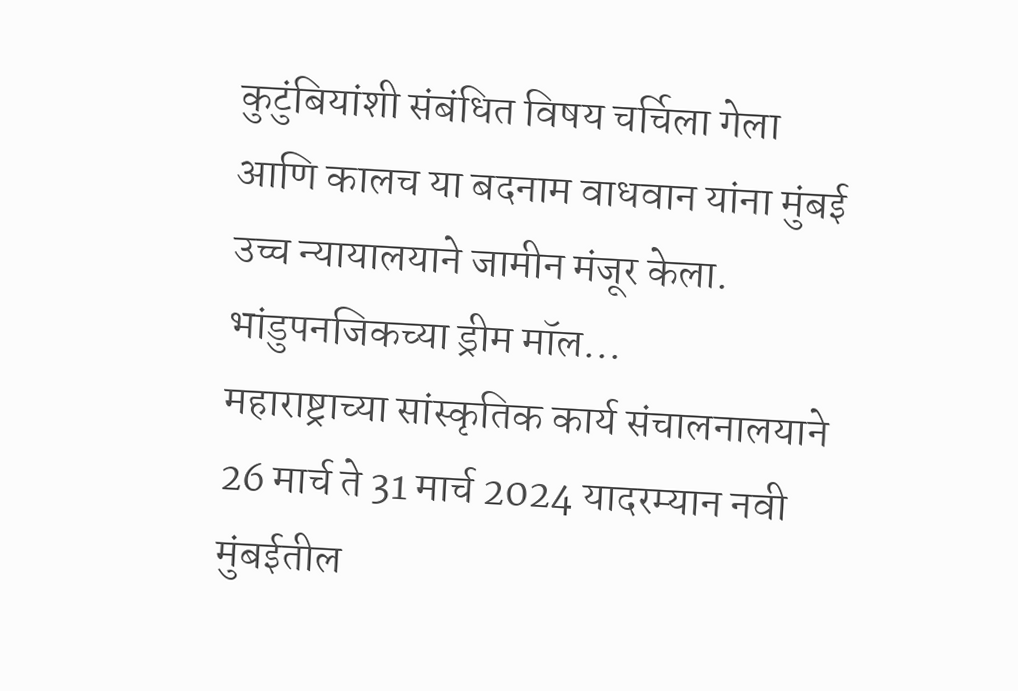कुटुंबियांशी संबंधित विषय चर्चिला गेला आणि कालच या बदनाम वाधवान यांना मुंबई उच्च न्यायालयाने जामीन मंजूर केला. भांडुपनजिकच्या ड्रीम मॉल...
महाराष्ट्राच्या सांस्कृतिक कार्य संचालनालयाने 26 मार्च ते 31 मार्च 2024 यादरम्यान नवी मुंबईतील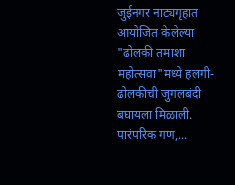जुईनगर नाट्यगृहात आयोजित केलेल्या "ढोलकी तमाशा महोत्सवा"मध्ये हलगी-ढोलकीची जुगलबंदी बघायला मिळाली. पारंपरिक गण,...